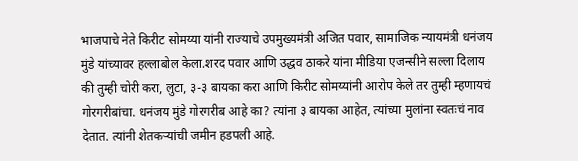भाजपाचे नेते किरीट सोमय्या यांनी राज्याचे उपमुख्यमंत्री अजित पवार, सामाजिक न्यायमंत्री धनंजय मुंडे यांच्यावर हल्लाबोल केला.शरद पवार आणि उद्धव ठाकरे यांना मीडिया एजन्सीने सल्ला दिलाय की तुम्ही चोरी करा, लुटा, ३-३ बायका करा आणि किरीट सोमय्यांनी आरोप केले तर तुम्ही म्हणायचं गोरगरीबांचा. धनंजय मुंडे गोरगरीब आहे का? त्यांना ३ बायका आहेत, त्यांच्या मुलांना स्वतःचं नाव देतात. त्यांनी शेतकऱ्यांची जमीन हडपली आहे.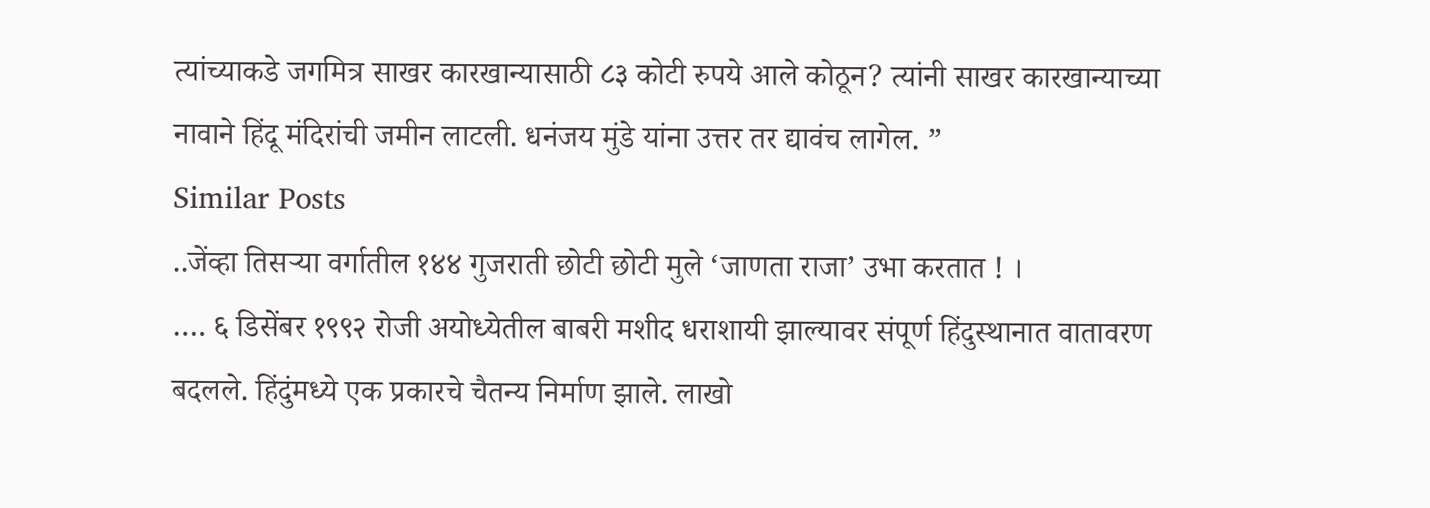त्यांच्याकडे जगमित्र साखर कारखान्यासाठी ८३ कोटी रुपये आले कोठून? त्यांनी साखर कारखान्याच्या नावाने हिंदू मंदिरांची जमीन लाटली. धनंजय मुंडे यांना उत्तर तर द्यावंच लागेल. ”
Similar Posts
..जेंव्हा तिसऱ्या वर्गातील १४४ गुजराती छोटी छोटी मुले ‘जाणता राजा’ उभा करतात ! ।
…. ६ डिसेंबर १९९२ रोजी अयोध्येतील बाबरी मशीद धराशायी झाल्यावर संपूर्ण हिंदुस्थानात वातावरण बदलले. हिंदुंमध्ये एक प्रकारचे चैतन्य निर्माण झाले. लाखो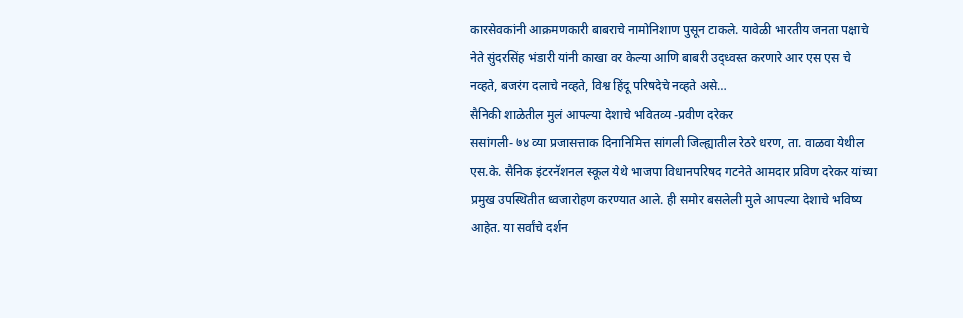कारसेवकांनी आक्रमणकारी बाबराचे नामोनिशाण पुसून टाकले. यावेळी भारतीय जनता पक्षाचे नेते सुंदरसिंह भंडारी यांनी काखा वर केल्या आणि बाबरी उद्ध्वस्त करणारे आर एस एस चे नव्हते, बजरंग दलाचे नव्हते, विश्व हिंदू परिषदेचे नव्हते असे…
सैनिकी शाळेतील मुलं आपल्या देशाचे भवितव्य -प्रवीण दरेकर
ससांगली- ७४ व्या प्रजासत्ताक दिनानिमित्त सांगली जिल्ह्यातील रेठरे धरण, ता. वाळवा येथील एस.के. सैनिक इंटरनॅशनल स्कूल येथे भाजपा विधानपरिषद गटनेते आमदार प्रविण दरेकर यांच्या प्रमुख उपस्थितीत ध्वजारोहण करण्यात आले. ही समोर बसलेली मुले आपल्या देशाचे भविष्य आहेत. या सर्वांचे दर्शन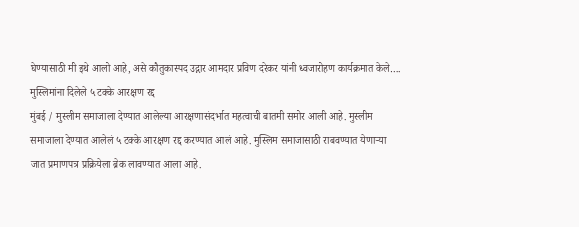घेण्यासाठी मी इथे आलो आहे, असे कौतुकास्पद उद्गार आमदार प्रविण दरेकर यांनी ध्वजारोहण कार्यक्रमात केले….
मुस्लिमांना दिलेले ५ टक्के आरक्षण रद्द
मुंबई / मुस्लीम समाजाला देण्यात आलेल्या आरक्षणासंदर्भात महत्वाची बातमी समोर आली आहे. मुस्लीम समाजाला देण्यात आलेलं ५ टक्के आरक्षण रद्द करण्यात आलं आहे. मुस्लिम समाजासाठी राबवण्यात येणाऱ्या जात प्रमाणपत्र प्रक्रियेला ब्रेक लावण्यात आला आहे.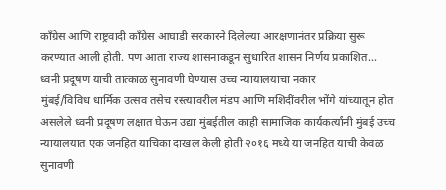काँग्रेस आणि राष्ट्रवादी काँग्रेस आघाडी सरकारने दिलेल्या आरक्षणानंतर प्रक्रिया सुरू करण्यात आली होती. पण आता राज्य शासनाकडून सुधारित शासन निर्णय प्रकाशित…
ध्वनी प्रदूषण याची तात्काळ सुनावणी घेण्यास उच्च न्यायालयाचा नकार
मुंबई/विविध धार्मिक उत्सव तसेच रस्त्यावरील मंडप आणि मशिदींवरील भोंगे यांच्यातून होत असलेले ध्वनी प्रदूषण लक्षात घेऊन उद्या मुंबईतील काही सामाजिक कार्यकर्त्यांनी मुंबई उच्च न्यायालयात एक जनहित याचिका दाखल केली होती २०१६ मध्ये या जनहित याची केवळ सुनावणी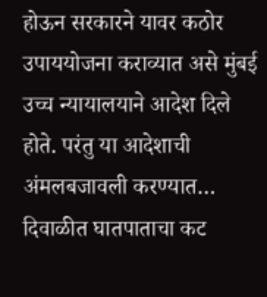होऊन सरकारने यावर कठोर उपाययोजना कराव्यात असे मुंबई उच्च न्यायालयाने आदेश दिले होते. परंतु या आदेशाची अंमलबजावली करण्यात…
दिवाळीत घातपाताचा कट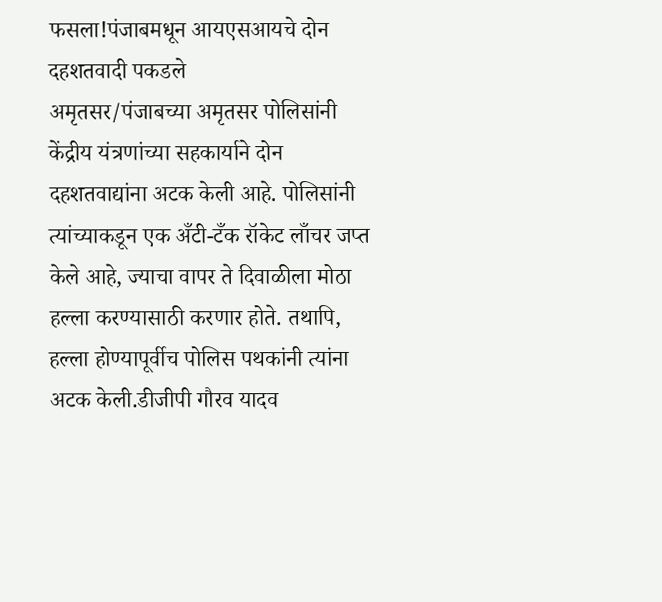फसला!पंजाबमधून आयएसआयचे दोन दहशतवादी पकडले
अमृतसर/पंजाबच्या अमृतसर पोलिसांनी केंद्रीय यंत्रणांच्या सहकार्याने दोन दहशतवाद्यांना अटक केली आहे. पोलिसांनी त्यांच्याकडून एक अँटी-टँक रॉकेट लाँचर जप्त केले आहे, ज्याचा वापर ते दिवाळीला मोठा हल्ला करण्यासाठी करणार होते. तथापि, हल्ला होण्यापूर्वीच पोलिस पथकांनी त्यांना अटक केली.डीजीपी गौरव यादव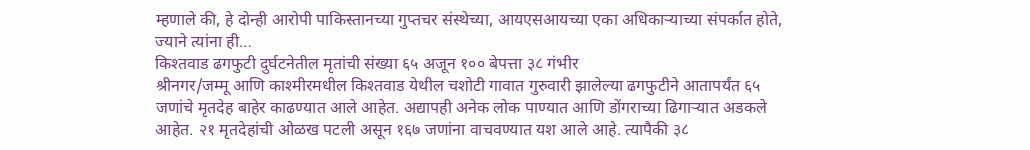म्हणाले की, हे दोन्ही आरोपी पाकिस्तानच्या गुप्तचर संस्थेच्या, आयएसआयच्या एका अधिकाऱ्याच्या संपर्कात होते, ज्याने त्यांना ही…
किश्तवाड ढगफुटी दुर्घटनेतील मृतांची संख्या ६५ अजून १०० बेपत्ता ३८ गंभीर
श्रीनगर/जम्मू आणि काश्मीरमधील किश्तवाड येथील चशोटी गावात गुरुवारी झालेल्या ढगफुटीने आतापर्यंत ६५ जणांचे मृतदेह बाहेर काढण्यात आले आहेत. अद्यापही अनेक लोक पाण्यात आणि डोंगराच्या ढिगाऱ्यात अडकले आहेत. २१ मृतदेहांची ओळख पटली असून १६७ जणांना वाचवण्यात यश आले आहे. त्यापैकी ३८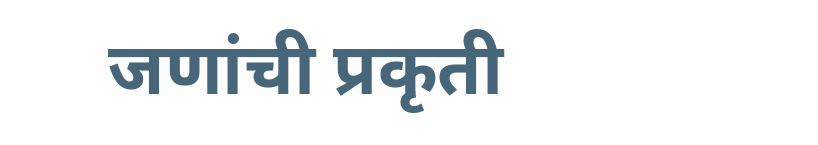जणांची प्रकृती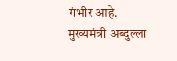गंभीर आहे. मुख्यमंत्री अब्दुल्ला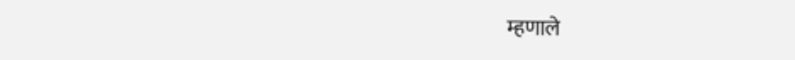म्हणाले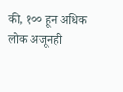की, १०० हून अधिक लोक अजूनही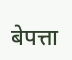बेपत्ता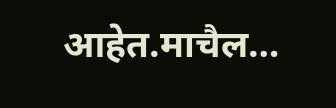आहेत.माचैल…